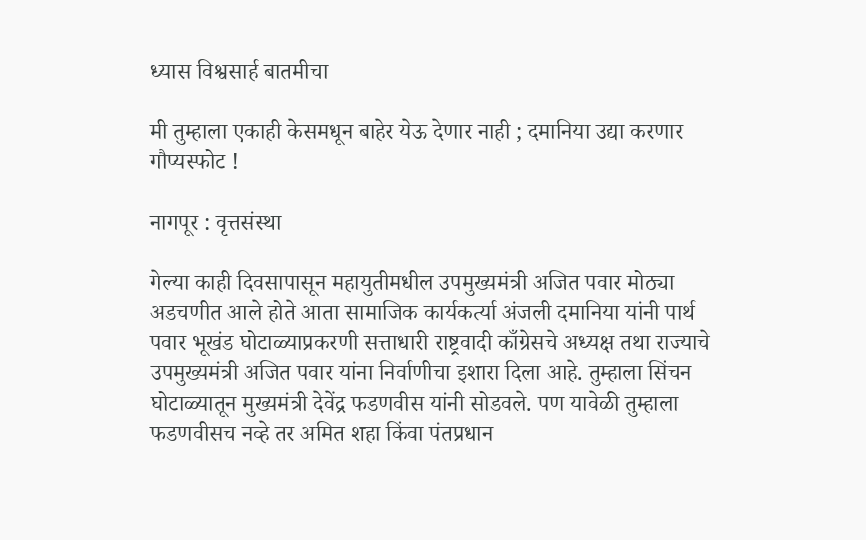ध्यास विश्वसार्ह बातमीचा

मी तुम्हाला एकाही केसमधून बाहेर येऊ देणार नाही ; दमानिया उद्या करणार गौप्यस्फोट !

नागपूर : वृत्तसंस्था

गेल्या काही दिवसापासून महायुतीमधील उपमुख्यमंत्री अजित पवार मोठ्या अडचणीत आले होते आता सामाजिक कार्यकर्त्या अंजली दमानिया यांनी पार्थ पवार भूखंड घोटाळ्याप्रकरणी सत्ताधारी राष्ट्रवादी काँग्रेसचे अध्यक्ष तथा राज्याचे उपमुख्यमंत्री अजित पवार यांना निर्वाणीचा इशारा दिला आहे. तुम्हाला सिंचन घोटाळ्यातून मुख्यमंत्री देवेंद्र फडणवीस यांनी सोडवले. पण यावेळी तुम्हाला फडणवीसच नव्हे तर अमित शहा किंवा पंतप्रधान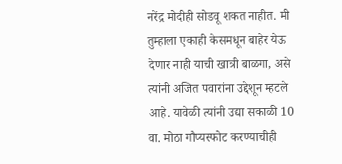नरेंद्र मोदीही सोडवू शकत नाहीत. मी तुम्हाला एकाही केसमधून बाहेर येऊ देणार नाही याची खात्री बाळगा, असे त्यांनी अजित पवारांना उद्देशून म्हटले आहे. यावेळी त्यांनी उद्या सकाळी 10 वा. मोठा गौप्यस्फोट करण्याचीही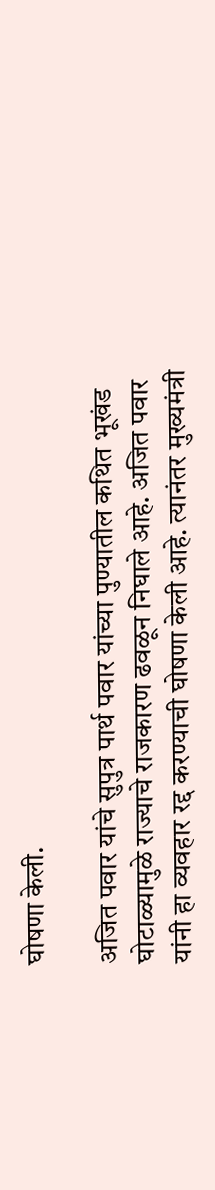घोषणा केली.

अजित पवार यांचे सुपुत्र पार्थ पवार यांच्या पुण्यातील कथित भूखंड घोटाळ्यामुळे राज्याचे राजकारण ढवळून निघाले आहे. अजित पवार यांनी हा व्यवहार रद्द करण्याची घोषणा केली आहे. त्यानंतर मुख्यमंत्री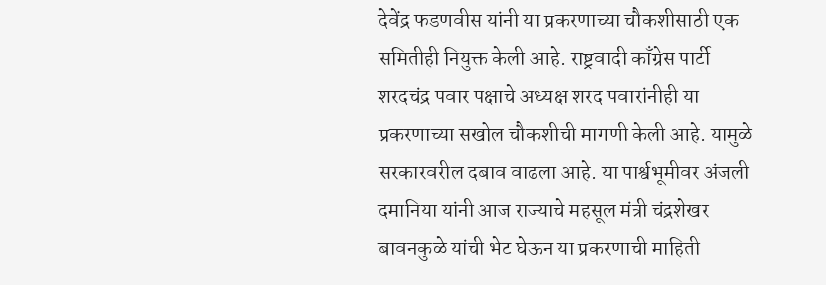देवेंद्र फडणवीस यांनी या प्रकरणाच्या चौकशीसाठी एक समितीही नियुक्त केली आहे. राष्ट्रवादी काँग्रेस पार्टी शरदचंद्र पवार पक्षाचे अध्यक्ष शरद पवारांनीही या प्रकरणाच्या सखोल चौकशीची मागणी केली आहे. यामुळे सरकारवरील दबाव वाढला आहे. या पार्श्वभूमीवर अंजली दमानिया यांनी आज राज्याचे महसूल मंत्री चंद्रशेखर बावनकुळे यांची भेट घेऊन या प्रकरणाची माहिती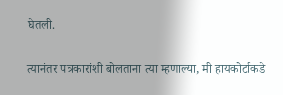घेतली.

त्यानंतर पत्रकारांशी बोलताना त्या म्हणाल्या, मी हायकोर्टाकडे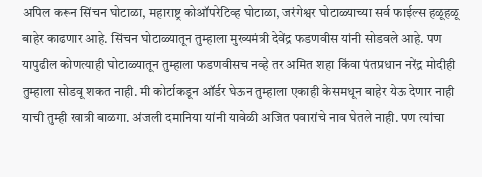अपिल करून सिंचन घोटाळा, महाराष्ट्र कोऑपरेटिव्ह घोटाळा, जरंगेश्वर घोटाळ्याच्या सर्व फाईल्स हळूहळू बाहेर काढणार आहे. सिंचन घोटाळ्यातून तुम्हाला मुख्यमंत्री देवेंद्र फडणवीस यांनी सोडवले आहे. पण यापुढील कोणत्याही घोटाळ्यातून तुम्हाला फडणवीसच नव्हे तर अमित शहा किंवा पंतप्रधान नरेंद्र मोदीही तुम्हाला सोडवू शकत नाही. मी कोर्टाकडून ऑर्डर घेऊन तुम्हाला एकाही केसमधून बाहेर येऊ देणार नाही याची तुम्ही खात्री बाळगा. अंजली दमानिया यांनी यावेळी अजित पवारांचे नाव घेतले नाही. पण त्यांचा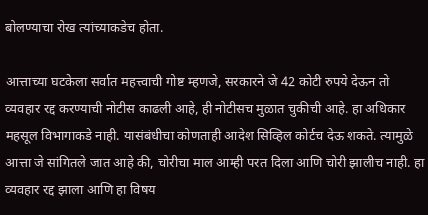बोलण्याचा रोख त्यांच्याकडेच होता.

आत्ताच्या घटकेला सर्वात महत्त्वाची गोष्ट म्हणजे, सरकारने जे 42 कोटी रुपये देऊन तो व्यवहार रद्द करण्याची नोटीस काढली आहे, ही नोटीसच मुळात चुकीची आहे. हा अधिकार महसूल विभागाकडे नाही. यासंबंधीचा कोणताही आदेश सिव्हिल कोर्टच देऊ शकते. त्यामुळे आत्ता जे सांगितले जात आहे की, चोरीचा माल आम्ही परत दिला आणि चोरी झालीच नाही. हा व्यवहार रद्द झाला आणि हा विषय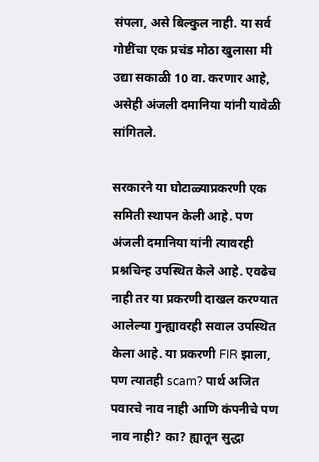संपला, असे बिल्कुल नाही. या सर्व गोष्टींचा एक प्रचंड मोठा खुलासा मी उद्या सकाळी 10 वा. करणार आहे, असेही अंजली दमानिया यांनी यावेळी सांगितले.

सरकारने या घोटाळ्याप्रकरणी एक समिती स्थापन केली आहे. पण अंजली दमानिया यांनी त्यावरही प्रश्नचिन्ह उपस्थित केले आहे. एवढेच नाही तर या प्रकरणी दाखल करण्यात आलेल्या गुन्ह्यावरही सवाल उपस्थित केला आहे. या प्रकरणी FIR झाला, पण त्यातही scam? पार्थ अजित पवारचे नाव नाही आणि कंपनीचे पण नाव नाही? का? ह्यातून सुद्धा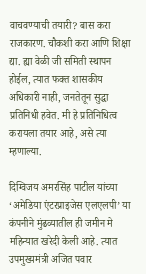वाचवण्याची तयारी? बास करा राजकारण. चौकशी करा आणि शिक्षा द्या. ह्या वेळी जी समिती स्थापन होईल, त्यात फक्त शासकीय अधिकारी नाही, जनतेतून सुद्धा प्रतिनिधी हवेत. मी हे प्रतिनिधित्व करायला तयार आहे, असे त्या म्हणाल्या.

दिग्विजय अमरसिंह पाटील यांच्या ‘अमेडिया एंटरप्राइजेस एलएलपी’ या कंपनीने मुंढव्यातील ही जमीन मे महिन्यात खरेदी केली आहे. त्यात उपमुख्यमंत्री अजित पवार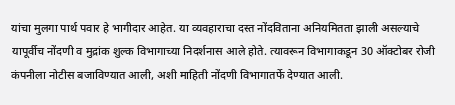यांचा मुलगा पार्थ पवार हे भागीदार आहेत. या व्यवहाराचा दस्त नोंदविताना अनियमितता झाली असल्याचे यापूर्वीच नोंदणी व मुद्रांक शुल्क विभागाच्या निदर्शनास आले होते. त्यावरून विभागाकडून 30 ऑक्टोबर रोजी कंपनीला नोटीस बजाविण्यात आली, अशी माहिती नोंदणी विभागातर्फे देण्यात आली.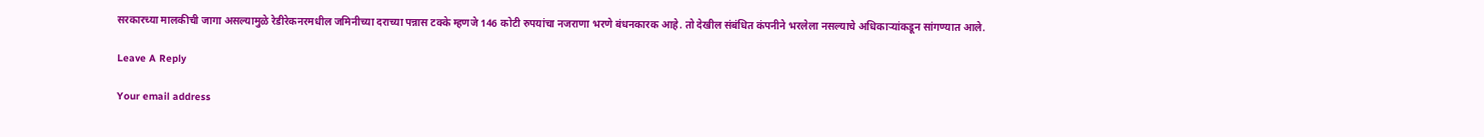सरकारच्या मालकीची जागा असल्यामुळे रेडीरेकनरमधील जमिनीच्या दराच्या पन्नास टक्के म्हणजे 146 कोटी रुपयांचा नजराणा भरणे बंधनकारक आहे. तो देखील संबंधित कंपनीने भरलेला नसल्याचे अधिकाऱ्यांकडून सांगण्यात आले.

Leave A Reply

Your email address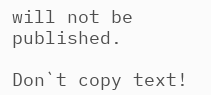will not be published.

Don`t copy text!